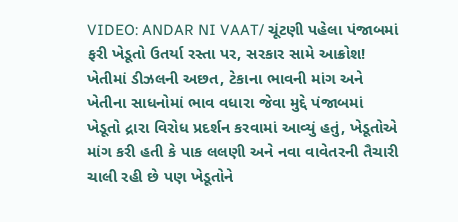VIDEO: ANDAR NI VAAT/ ચૂંટણી પહેલા પંજાબમાં ફરી ખેડૂતો ઉતર્યા રસ્તા પર, સરકાર સામે આક્રોશ!
ખેતીમાં ડીઝલની અછત, ટેકાના ભાવની માંગ અને ખેતીના સાધનોમાં ભાવ વધારા જેવા મુદ્દે પંજાબમાં ખેડૂતો દ્રારા વિરોધ પ્રદર્શન કરવામાં આવ્યું હતું, ખેડૂતોએ માંગ કરી હતી કે પાક લલણી અને નવા વાવેતરની તૈચારી ચાલી રહી છે પણ ખેડૂતોને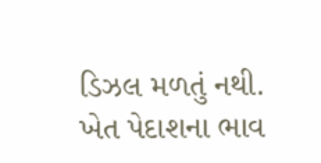ડિઝલ મળતું નથી. ખેત પેદાશના ભાવ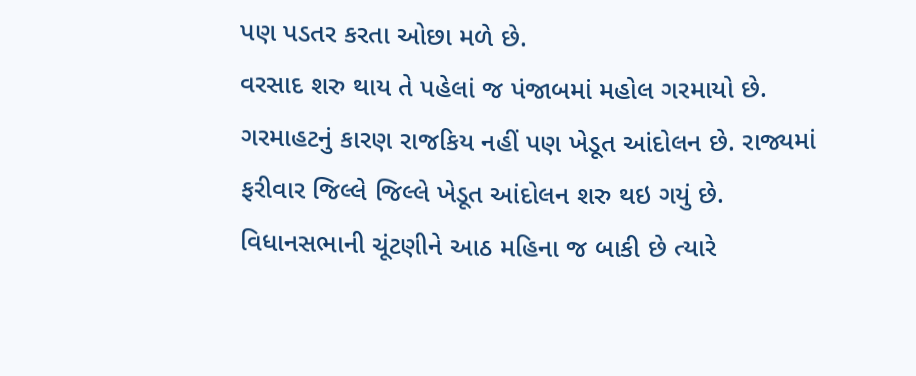પણ પડતર કરતા ઓછા મળે છે.
વરસાદ શરુ થાય તે પહેલાં જ પંજાબમાં મહોલ ગરમાયો છે. ગરમાહટનું કારણ રાજકિય નહીં પણ ખેડૂત આંદોલન છે. રાજ્યમાં ફરીવાર જિલ્લે જિલ્લે ખેડૂત આંદોલન શરુ થઇ ગયું છે. વિધાનસભાની ચૂંટણીને આઠ મહિના જ બાકી છે ત્યારે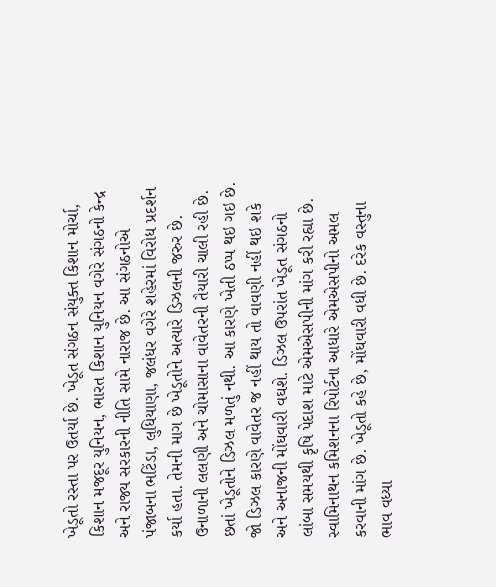ખેડૂતો રસ્તા પર ઉતર્યા છે. ખેડૂત સંગઠન સંયુક્ત કિશાન મોર્ચા, કિશાન મજદૂર યુનિયન, ભારત કિશાન યુનિયન વગેરે સંગઠનો કેન્દ્ર અને રાજ્ય સરકારની નીતિ સામે નારાજ છે. આ સંગઠનોએ પંજાબના ભટિંડા, લુધિયાણા, જલંધર વગેરે શહેરમાં વિરોધ પ્રદર્શન કર્યા હતા. તેમની માગ છે ખેડૂતોને અત્યારે ડિઝલની જરુર છે. ઉનાળાની લલણી અને ચોમાસાના વાવેતરની તૈયારી ચાલી રહી છે. છતાં ખેડૂતોને ડિઝલ મળતું નથી. આ કારણે ખેતી ઠપ્પ થઇ ગઇ છે. જો ડિઝલ કારણે વાવેતર જ નહીં થાય તો વાવણી નહીં થઇ શકે અને અનાજની મોંઘવારી વઘશે. ડિઝલ ઉપરાંત ખેડૂત સંગઠનો લાંબા સમયથી કૃષિ પેદાશ માટે એમએસપીની માંગ કરી રહ્યા છે. સ્વામિનાથન કમિશનના રિપોર્ટના આધારે એમએસપીનો અમલ કરવાની માંગ છે. ખેડૂતો કહે છે, મોંઘવારી વધી છે. દરેક વસ્તુના ભાવ વધ્યા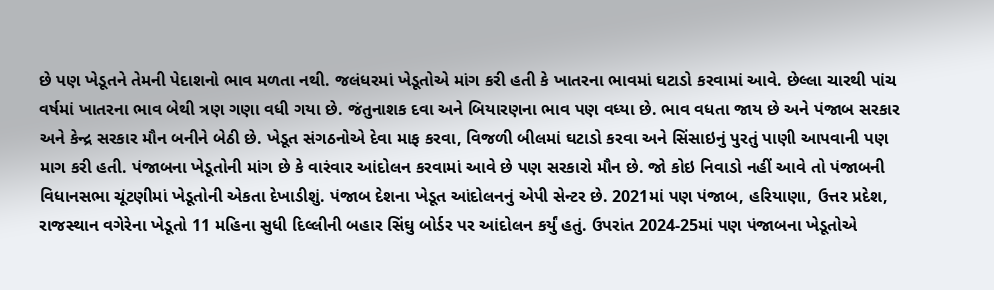છે પણ ખેડૂતને તેમની પેદાશનો ભાવ મળતા નથી. જલંધરમાં ખેડૂતોએ માંગ કરી હતી કે ખાતરના ભાવમાં ઘટાડો કરવામાં આવે. છેલ્લા ચારથી પાંચ વર્ષમાં ખાતરના ભાવ બેથી ત્રણ ગણા વધી ગયા છે. જંતુનાશક દવા અને બિયારણના ભાવ પણ વધ્યા છે. ભાવ વધતા જાય છે અને પંજાબ સરકાર અને કેન્દ્ર સરકાર મૌન બનીને બેઠી છે. ખેડૂત સંગઠનોએ દેવા માફ કરવા, વિજળી બીલમાં ઘટાડો કરવા અને સિંસાઇનું પુરતું પાણી આપવાની પણ માગ કરી હતી. પંજાબના ખેડૂતોની માંગ છે કે વારંવાર આંદોલન કરવામાં આવે છે પણ સરકારો મૌન છે. જો કોઇ નિવાડો નહીં આવે તો પંજાબની વિધાનસભા ચૂંટણીમાં ખેડૂતોની એકતા દેખાડીશું. પંજાબ દેશના ખેડૂત આંદોલનનું એપી સેન્ટર છે. 2021માં પણ પંજાબ, હરિયાણા, ઉત્તર પ્રદેશ, રાજસ્થાન વગેરેના ખેડૂતો 11 મહિના સુધી દિલ્લીની બહાર સિંઘુ બોર્ડર પર આંદોલન કર્યું હતું. ઉપરાંત 2024-25માં પણ પંજાબના ખેડૂતોએ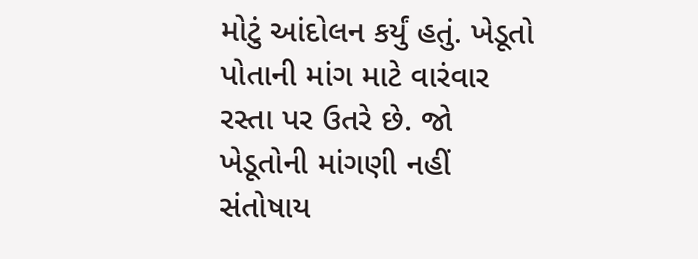મોટું આંદોલન કર્યું હતું. ખેડૂતો પોતાની માંગ માટે વારંવાર રસ્તા પર ઉતરે છે. જો ખેડૂતોની માંગણી નહીં સંતોષાય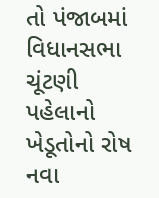તો પંજાબમાં વિધાનસભા ચૂંટણી પહેલાનો ખેડૂતોનો રોષ નવા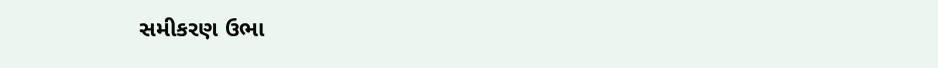સમીકરણ ઉભા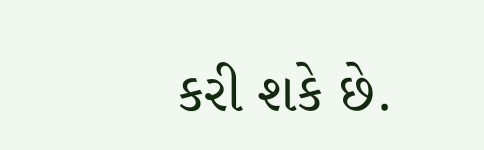કરી શકે છે.